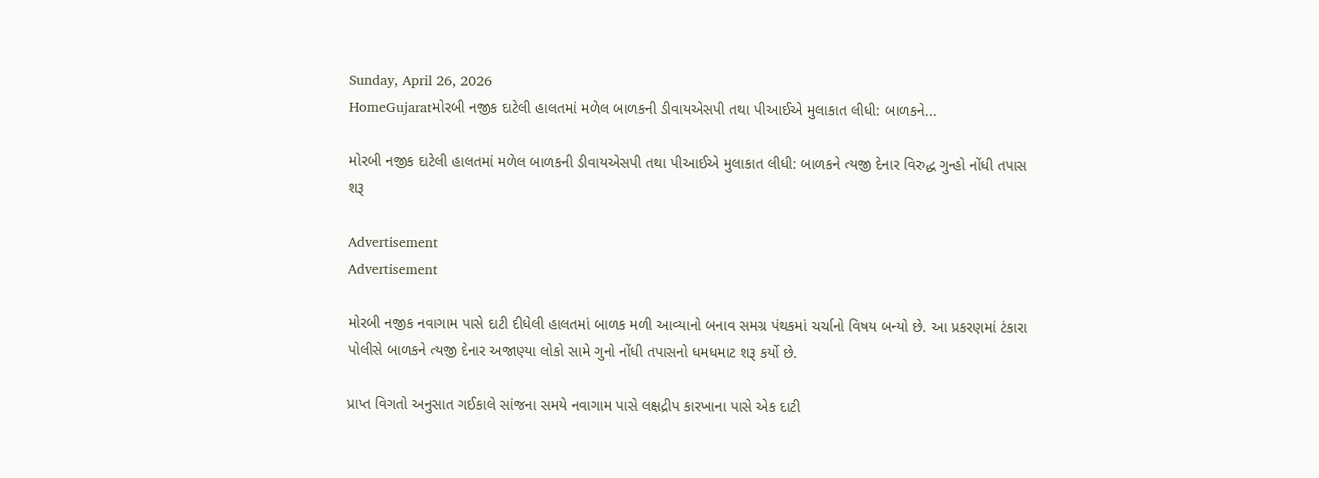Sunday, April 26, 2026
HomeGujaratમોરબી નજીક દાટેલી હાલતમાં મળેલ બાળકની ડીવાયએસપી તથા પીઆઈએ મુલાકાત લીધી: બાળકને...

મોરબી નજીક દાટેલી હાલતમાં મળેલ બાળકની ડીવાયએસપી તથા પીઆઈએ મુલાકાત લીધી: બાળકને ત્યજી દેનાર વિરુદ્ધ ગુન્હો નોંધી તપાસ શરૂ

Advertisement
Advertisement

મોરબી નજીક નવાગામ પાસે દાટી દીધેલી હાલતમાં બાળક મળી આવ્યાનો બનાવ સમગ્ર પંથકમાં ચર્ચાનો વિષય બન્યો છે. આ પ્રકરણમાં ટંકારા પોલીસે બાળકને ત્યજી દેનાર અજાણ્યા લોકો સામે ગુનો નોંધી તપાસનો ધમધમાટ શરૂ કર્યો છે.

પ્રાપ્ત વિગતો અનુસાત ગઈકાલે સાંજના સમયે નવાગામ પાસે લક્ષદ્રીપ કારખાના પાસે એક દાટી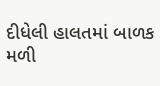દીધેલી હાલતમાં બાળક મળી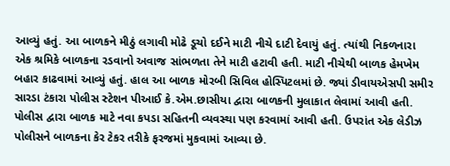આવ્યું હતું. આ બાળકને મીઠું લગાવી મોઢે ડૂચો દઈને માટી નીચે દાટી દેવાયું હતું. ત્યાંથી નિકળનારા એક શ્રમિકે બાળકના રડવાનો અવાજ સાંભળતા તેને માટી હટાવી હતી. માટી નીચેથી બાળક હેમખેમ બહાર કાઢવામાં આવ્યું હતું. હાલ આ બાળક મોરબી સિવિલ હોસ્પિટલમાં છે. જ્યાં ડીવાયએસપી સમીર સારડા ટંકારા પોલીસ સ્ટેશન પીઆઈ કે.એમ.છાસીયા દ્વારા બાળકની મુલાકાત લેવામાં આવી હતી. પોલીસ દ્વારા બાળક માટે નવા કપડા સહિતની વ્યવસ્થા પણ કરવામાં આવી હતી. ઉપરાંત એક લેડીઝ પોલીસને બાળકના કેર ટેકર તરીકે ફરજમાં મુકવામાં આવ્યા છે.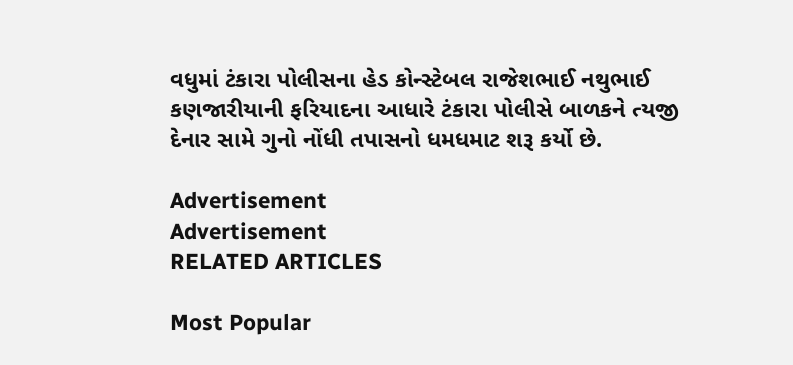વધુમાં ટંકારા પોલીસના હેડ કોન્સ્ટેબલ રાજેશભાઈ નથુભાઈ કણજારીયાની ફરિયાદના આધારે ટંકારા પોલીસે બાળકને ત્યજી દેનાર સામે ગુનો નોંધી તપાસનો ધમધમાટ શરૂ કર્યો છે.

Advertisement
Advertisement
RELATED ARTICLES

Most Popular